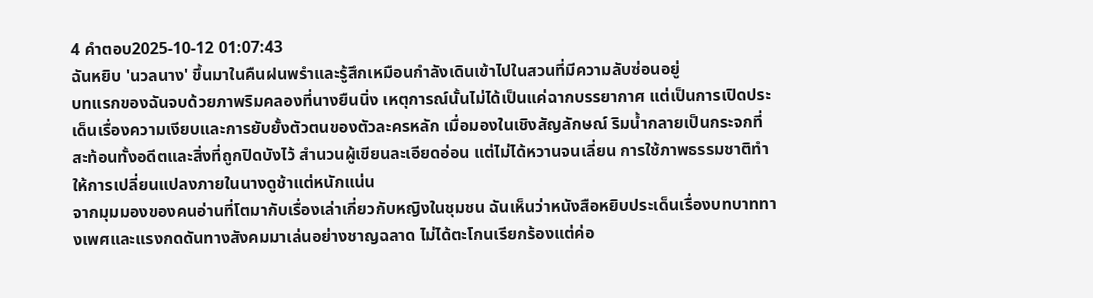4 คำตอบ2025-10-12 01:07:43
ฉันหยิบ 'นวลนาง' ขึ้นมาในคืนฝนพรำและรู้สึกเหมือนกำลังเดินเข้าไปในสวนที่มีความลับซ่อนอยู่
บทแรกของฉันจบด้วยภาพริมคลองที่นางยืนนิ่ง เหตุการณ์นั้นไม่ได้เป็นแค่ฉากบรรยากาศ แต่เป็นการเปิดประเด็นเรื่องความเงียบและการยับยั้งตัวตนของตัวละครหลัก เมื่อมองในเชิงสัญลักษณ์ ริมน้ำกลายเป็นกระจกที่สะท้อนทั้งอดีตและสิ่งที่ถูกปิดบังไว้ สำนวนผู้เขียนละเอียดอ่อน แต่ไม่ได้หวานจนเลี่ยน การใช้ภาพธรรมชาติทำให้การเปลี่ยนแปลงภายในนางดูช้าแต่หนักแน่น
จากมุมมองของคนอ่านที่โตมากับเรื่องเล่าเกี่ยวกับหญิงในชุมชน ฉันเห็นว่าหนังสือหยิบประเด็นเรื่องบทบาททางเพศและแรงกดดันทางสังคมมาเล่นอย่างชาญฉลาด ไม่ได้ตะโกนเรียกร้องแต่ค่อ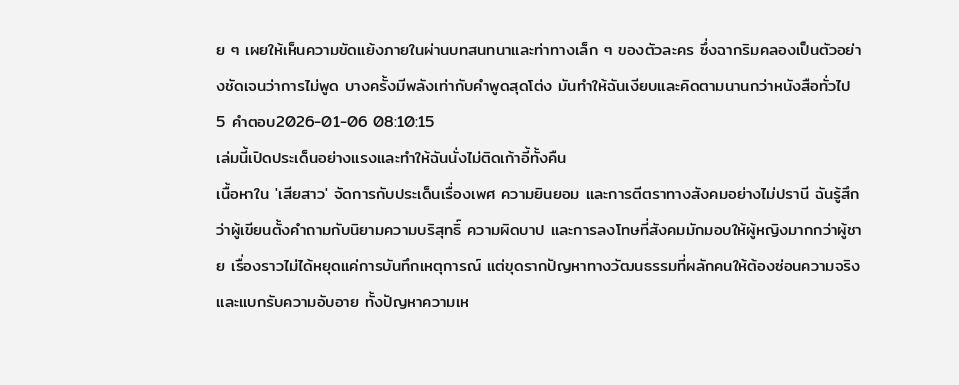ย ๆ เผยให้เห็นความขัดแย้งภายในผ่านบทสนทนาและท่าทางเล็ก ๆ ของตัวละคร ซึ่งฉากริมคลองเป็นตัวอย่างชัดเจนว่าการไม่พูด บางครั้งมีพลังเท่ากับคำพูดสุดโต่ง มันทำให้ฉันเงียบและคิดตามนานกว่าหนังสือทั่วไป
5 คำตอบ2026-01-06 08:10:15
เล่มนี้เปิดประเด็นอย่างแรงและทำให้ฉันนั่งไม่ติดเก้าอี้ทั้งคืน
เนื้อหาใน 'เสียสาว' จัดการกับประเด็นเรื่องเพศ ความยินยอม และการตีตราทางสังคมอย่างไม่ปรานี ฉันรู้สึกว่าผู้เขียนตั้งคำถามกับนิยามความบริสุทธิ์ ความผิดบาป และการลงโทษที่สังคมมักมอบให้ผู้หญิงมากกว่าผู้ชาย เรื่องราวไม่ได้หยุดแค่การบันทึกเหตุการณ์ แต่ขุดรากปัญหาทางวัฒนธรรมที่ผลักคนให้ต้องซ่อนความจริงและแบกรับความอับอาย ทั้งปัญหาความเห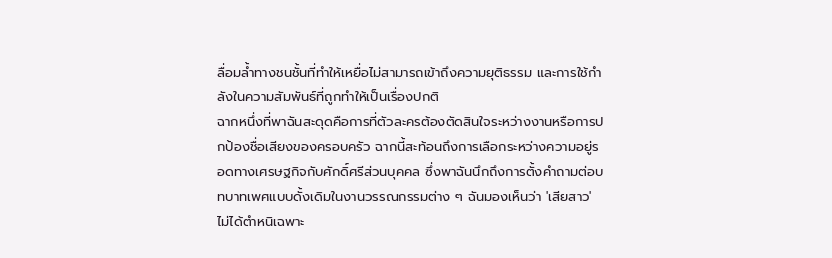ลื่อมล้ำทางชนชั้นที่ทำให้เหยื่อไม่สามารถเข้าถึงความยุติธรรม และการใช้กำลังในความสัมพันธ์ที่ถูกทำให้เป็นเรื่องปกติ
ฉากหนึ่งที่พาฉันสะดุดคือการที่ตัวละครต้องตัดสินใจระหว่างงานหรือการปกป้องชื่อเสียงของครอบครัว ฉากนี้สะท้อนถึงการเลือกระหว่างความอยู่รอดทางเศรษฐกิจกับศักดิ์ศรีส่วนบุคคล ซึ่งพาฉันนึกถึงการตั้งคำถามต่อบทบาทเพศแบบดั้งเดิมในงานวรรณกรรมต่าง ๆ ฉันมองเห็นว่า 'เสียสาว' ไม่ได้ตำหนิเฉพาะ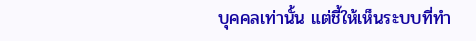บุคคลเท่านั้น แต่ชี้ให้เห็นระบบที่ทำ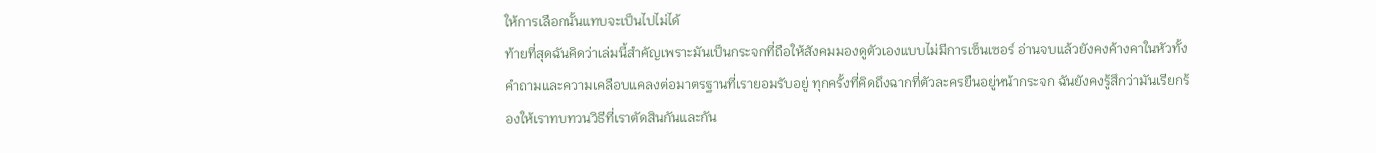ให้การเลือกนั้นแทบจะเป็นไปไม่ได้
ท้ายที่สุดฉันคิดว่าเล่มนี้สำคัญเพราะมันเป็นกระจกที่ถือให้สังคมมองดูตัวเองแบบไม่มีการเซ็นเซอร์ อ่านจบแล้วยังคงค้างคาในหัวทั้งคำถามและความเคลือบแคลงต่อมาตรฐานที่เรายอมรับอยู่ ทุกครั้งที่คิดถึงฉากที่ตัวละครยืนอยู่หน้ากระจก ฉันยังคงรู้สึกว่ามันเรียกร้องให้เราทบทวนวิธีที่เราตัดสินกันและกัน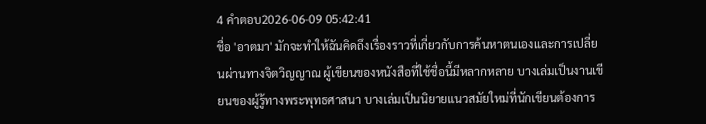4 คำตอบ2026-06-09 05:42:41
ชื่อ 'อาตมา' มักจะทำให้ฉันคิดถึงเรื่องราวที่เกี่ยวกับการค้นหาตนเองและการเปลี่ยนผ่านทางจิตวิญญาณ ผู้เขียนของหนังสือที่ใช้ชื่อนี้มีหลากหลาย บางเล่มเป็นงานเขียนของผู้รู้ทางพระพุทธศาสนา บางเล่มเป็นนิยายแนวสมัยใหม่ที่นักเขียนต้องการ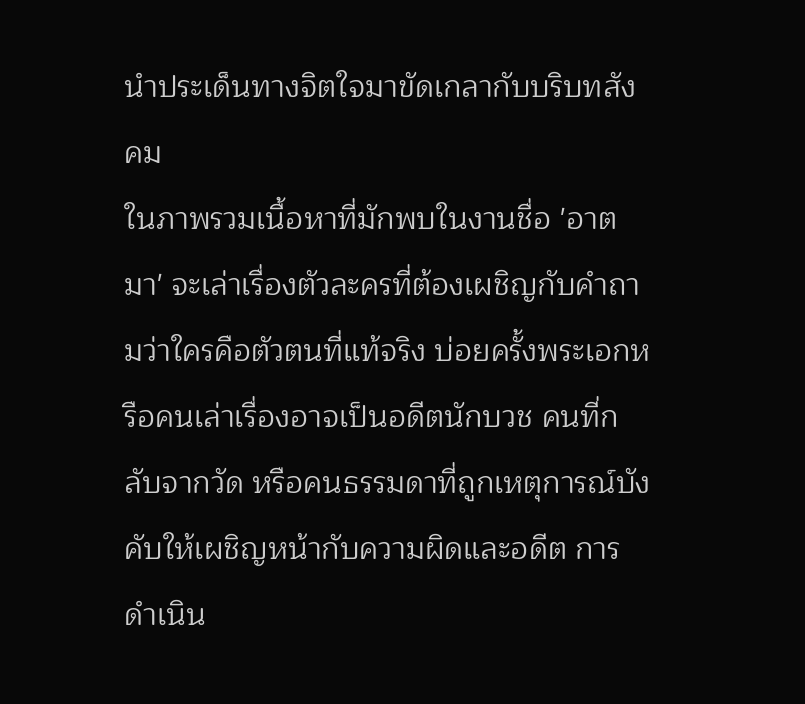นำประเด็นทางจิตใจมาขัดเกลากับบริบทสังคม
ในภาพรวมเนื้อหาที่มักพบในงานชื่อ 'อาตมา' จะเล่าเรื่องตัวละครที่ต้องเผชิญกับคำถามว่าใครคือตัวตนที่แท้จริง บ่อยครั้งพระเอกหรือคนเล่าเรื่องอาจเป็นอดีตนักบวช คนที่กลับจากวัด หรือคนธรรมดาที่ถูกเหตุการณ์บังคับให้เผชิญหน้ากับความผิดและอดีต การดำเนิน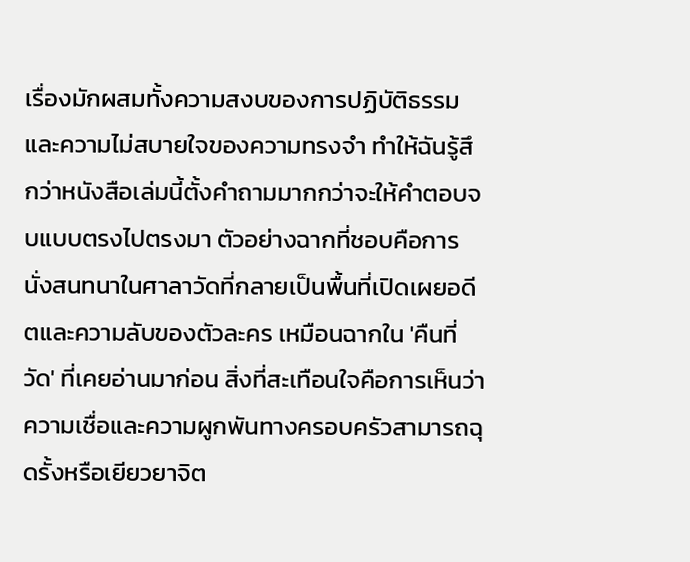เรื่องมักผสมทั้งความสงบของการปฏิบัติธรรมและความไม่สบายใจของความทรงจำ ทำให้ฉันรู้สึกว่าหนังสือเล่มนี้ตั้งคำถามมากกว่าจะให้คำตอบจบแบบตรงไปตรงมา ตัวอย่างฉากที่ชอบคือการนั่งสนทนาในศาลาวัดที่กลายเป็นพื้นที่เปิดเผยอดีตและความลับของตัวละคร เหมือนฉากใน 'คืนที่วัด' ที่เคยอ่านมาก่อน สิ่งที่สะเทือนใจคือการเห็นว่าความเชื่อและความผูกพันทางครอบครัวสามารถฉุดรั้งหรือเยียวยาจิต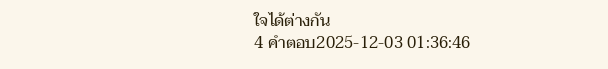ใจได้ต่างกัน
4 คำตอบ2025-12-03 01:36:46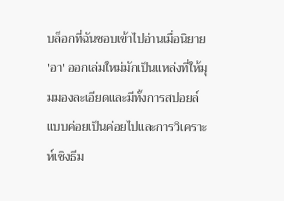บล็อกที่ฉันชอบเข้าไปอ่านเมื่อนิยาย 'อา' ออกเล่มใหม่มักเป็นแหล่งที่ให้มุมมองละเอียดและมีทั้งการสปอยล์แบบค่อยเป็นค่อยไปและการวิเคราะห์เชิงธีม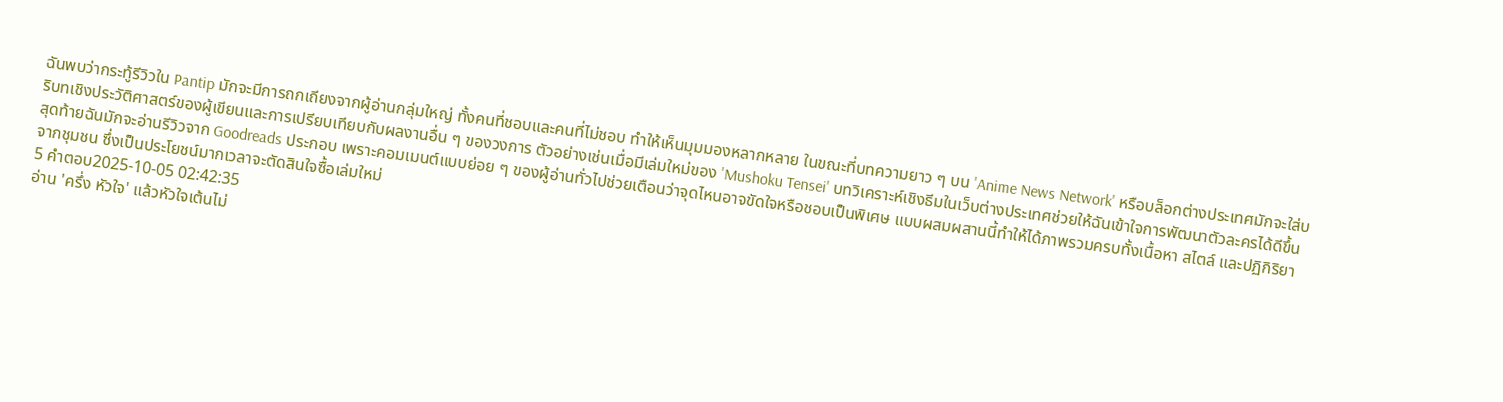ฉันพบว่ากระทู้รีวิวใน Pantip มักจะมีการถกเถียงจากผู้อ่านกลุ่มใหญ่ ทั้งคนที่ชอบและคนที่ไม่ชอบ ทำให้เห็นมุมมองหลากหลาย ในขณะที่บทความยาว ๆ บน 'Anime News Network' หรือบล็อกต่างประเทศมักจะใส่บริบทเชิงประวัติศาสตร์ของผู้เขียนและการเปรียบเทียบกับผลงานอื่น ๆ ของวงการ ตัวอย่างเช่นเมื่อมีเล่มใหม่ของ 'Mushoku Tensei' บทวิเคราะห์เชิงธีมในเว็บต่างประเทศช่วยให้ฉันเข้าใจการพัฒนาตัวละครได้ดีขึ้น
สุดท้ายฉันมักจะอ่านรีวิวจาก Goodreads ประกอบ เพราะคอมเมนต์แบบย่อย ๆ ของผู้อ่านทั่วไปช่วยเตือนว่าจุดไหนอาจขัดใจหรือชอบเป็นพิเศษ แบบผสมผสานนี้ทำให้ได้ภาพรวมครบทั้งเนื้อหา สไตล์ และปฏิกิริยาจากชุมชน ซึ่งเป็นประโยชน์มากเวลาจะตัดสินใจซื้อเล่มใหม่
5 คำตอบ2025-10-05 02:42:35
อ่าน 'ครึ่ง หัวใจ' แล้วหัวใจเต้นไม่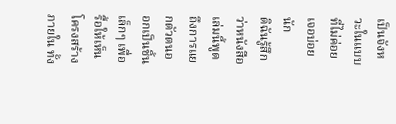เป็นจังหวะในแบบที่ไม่ค่อยเจอบ่อยนัก
ดิฉันรู้สึกว่าหนังสือเล่มนี้พูดถึงการแยกตัวตนออกเป็นชิ้นเล็กๆ เพื่อรื้อให้เห็นโครงสร้างภายใน ทั้ง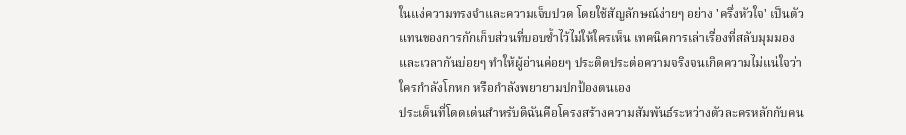ในแง่ความทรงจำและความเจ็บปวด โดยใช้สัญลักษณ์ง่ายๆ อย่าง 'ครึ่งหัวใจ' เป็นตัวแทนของการกักเก็บส่วนที่บอบช้ำไว้ไม่ให้ใครเห็น เทคนิคการเล่าเรื่องที่สลับมุมมองและเวลากันบ่อยๆ ทำให้ผู้อ่านค่อยๆ ประติดประต่อความจริงจนเกิดความไม่แน่ใจว่าใครกำลังโกหก หรือกำลังพยายามปกป้องตนเอง
ประเด็นที่โดดเด่นสำหรับดิฉันคือโครงสร้างความสัมพันธ์ระหว่างตัวละครหลักกับคน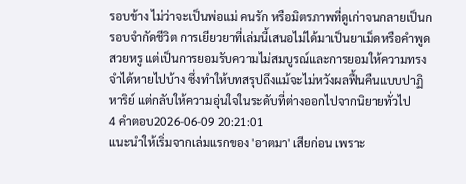รอบข้าง ไม่ว่าจะเป็นพ่อแม่ คนรัก หรือมิตรภาพที่ดูเก่าจนกลายเป็นกรอบจำกัดชีวิต การเยียวยาที่เล่มนี้เสนอไม่ได้มาเป็นยาเม็ดหรือคำพูดสวยหรู แต่เป็นการยอมรับความไม่สมบูรณ์และการยอมให้ความทรงจำได้หายไปบ้าง ซึ่งทำให้บทสรุปถึงแม้จะไม่หวังผลฟื้นคืนแบบปาฏิหาริย์ แต่กลับให้ความอุ่นใจในระดับที่ต่างออกไปจากนิยายทั่วไป
4 คำตอบ2026-06-09 20:21:01
แนะนำให้เริ่มจากเล่มแรกของ 'อาตมา' เสียก่อน เพราะ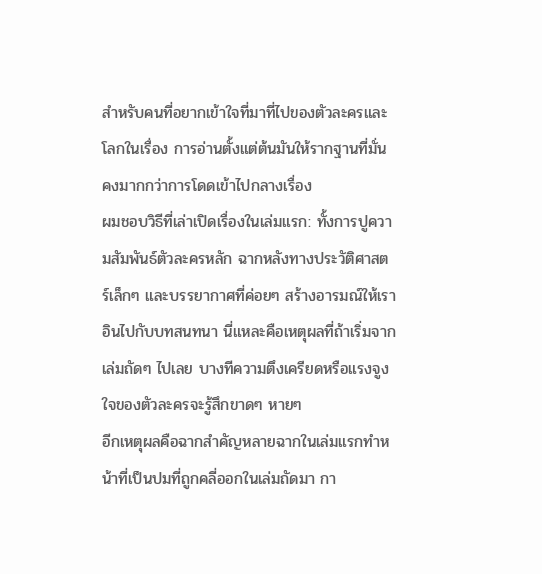สำหรับคนที่อยากเข้าใจที่มาที่ไปของตัวละครและโลกในเรื่อง การอ่านตั้งแต่ต้นมันให้รากฐานที่มั่นคงมากกว่าการโดดเข้าไปกลางเรื่อง
ผมชอบวิธีที่เล่าเปิดเรื่องในเล่มแรก: ทั้งการปูความสัมพันธ์ตัวละครหลัก ฉากหลังทางประวัติศาสตร์เล็กๆ และบรรยากาศที่ค่อยๆ สร้างอารมณ์ให้เราอินไปกับบทสนทนา นี่แหละคือเหตุผลที่ถ้าเริ่มจากเล่มถัดๆ ไปเลย บางทีความตึงเครียดหรือแรงจูงใจของตัวละครจะรู้สึกขาดๆ หายๆ
อีกเหตุผลคือฉากสำคัญหลายฉากในเล่มแรกทำหน้าที่เป็นปมที่ถูกคลี่ออกในเล่มถัดมา กา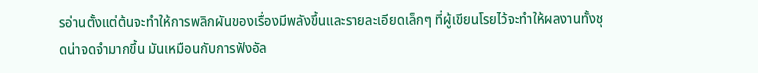รอ่านตั้งแต่ต้นจะทำให้การพลิกผันของเรื่องมีพลังขึ้นและรายละเอียดเล็กๆ ที่ผู้เขียนโรยไว้จะทำให้ผลงานทั้งชุดน่าจดจำมากขึ้น มันเหมือนกับการฟังอัล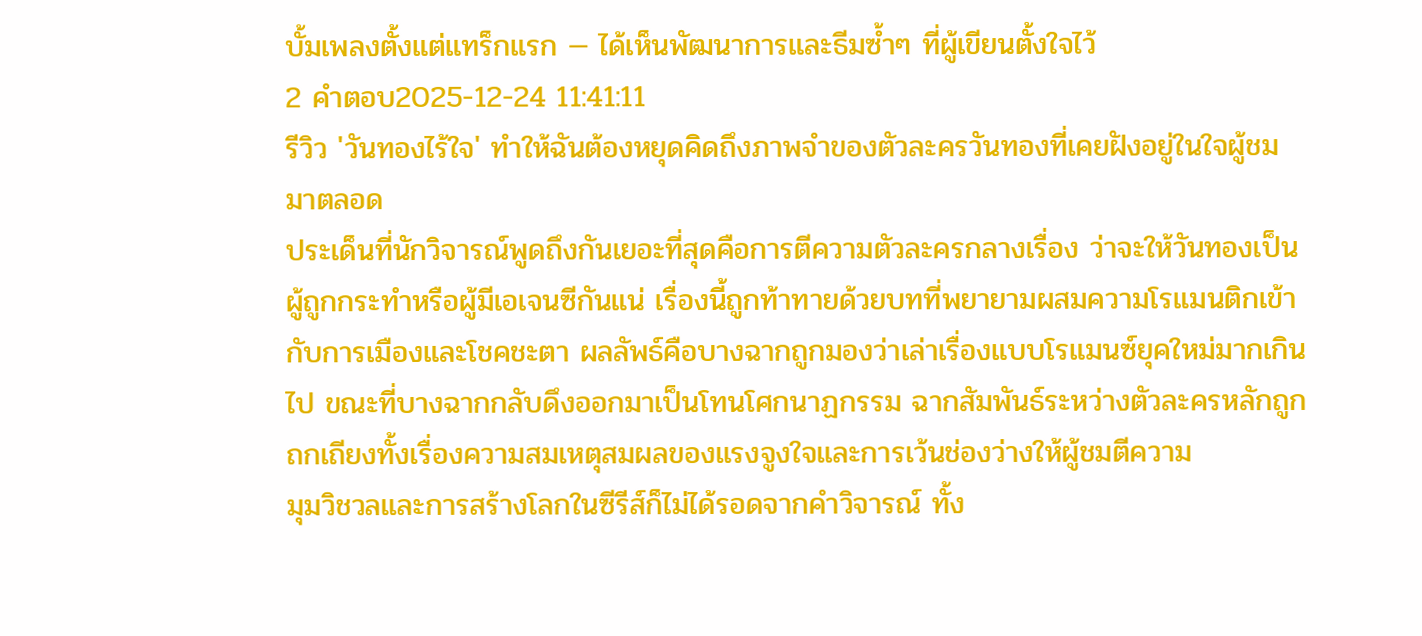บั้มเพลงตั้งแต่แทร็กแรก — ได้เห็นพัฒนาการและธีมซ้ำๆ ที่ผู้เขียนตั้งใจไว้
2 คำตอบ2025-12-24 11:41:11
รีวิว 'วันทองไร้ใจ' ทำให้ฉันต้องหยุดคิดถึงภาพจำของตัวละครวันทองที่เคยฝังอยู่ในใจผู้ชมมาตลอด
ประเด็นที่นักวิจารณ์พูดถึงกันเยอะที่สุดคือการตีความตัวละครกลางเรื่อง ว่าจะให้วันทองเป็นผู้ถูกกระทำหรือผู้มีเอเจนซีกันแน่ เรื่องนี้ถูกท้าทายด้วยบทที่พยายามผสมความโรแมนติกเข้ากับการเมืองและโชคชะตา ผลลัพธ์คือบางฉากถูกมองว่าเล่าเรื่องแบบโรแมนซ์ยุคใหม่มากเกินไป ขณะที่บางฉากกลับดึงออกมาเป็นโทนโศกนาฏกรรม ฉากสัมพันธ์ระหว่างตัวละครหลักถูกถกเถียงทั้งเรื่องความสมเหตุสมผลของแรงจูงใจและการเว้นช่องว่างให้ผู้ชมตีความ
มุมวิชวลและการสร้างโลกในซีรีส์ก็ไม่ได้รอดจากคำวิจารณ์ ทั้ง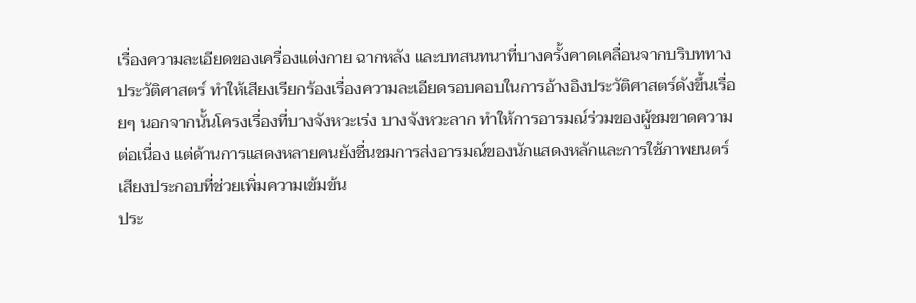เรื่องความละเอียดของเครื่องแต่งกาย ฉากหลัง และบทสนทนาที่บางครั้งคาดเคลื่อนจากบริบททางประวัติศาสตร์ ทำให้เสียงเรียกร้องเรื่องความละเอียดรอบคอบในการอ้างอิงประวัติศาสตร์ดังขึ้นเรื่อยๆ นอกจากนั้นโครงเรื่องที่บางจังหวะเร่ง บางจังหวะลาก ทำให้การอารมณ์ร่วมของผู้ชมขาดความต่อเนื่อง แต่ด้านการแสดงหลายคนยังชื่นชมการส่งอารมณ์ของนักแสดงหลักและการใช้ภาพยนตร์เสียงประกอบที่ช่วยเพิ่มความเข้มข้น
ประ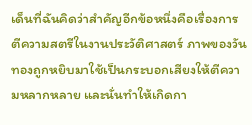เด็นที่ฉันคิดว่าสำคัญอีกข้อหนึ่งคือเรื่องการตีความสตรีในงานประวัติศาสตร์ ภาพของวันทองถูกหยิบมาใช้เป็นกระบอกเสียงให้ตีความหลากหลาย และนั่นทำให้เกิดกา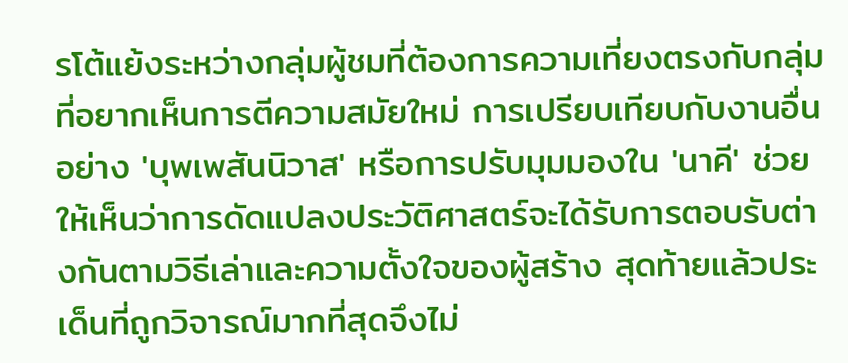รโต้แย้งระหว่างกลุ่มผู้ชมที่ต้องการความเที่ยงตรงกับกลุ่มที่อยากเห็นการตีความสมัยใหม่ การเปรียบเทียบกับงานอื่นอย่าง 'บุพเพสันนิวาส' หรือการปรับมุมมองใน 'นาคี' ช่วยให้เห็นว่าการดัดแปลงประวัติศาสตร์จะได้รับการตอบรับต่างกันตามวิธีเล่าและความตั้งใจของผู้สร้าง สุดท้ายแล้วประเด็นที่ถูกวิจารณ์มากที่สุดจึงไม่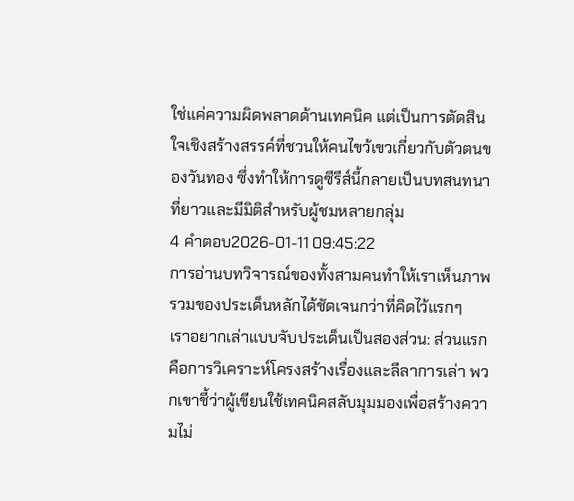ใช่แค่ความผิดพลาดด้านเทคนิค แต่เป็นการตัดสินใจเชิงสร้างสรรค์ที่ชวนให้คนไขว้เขวเกี่ยวกับตัวตนของวันทอง ซึ่งทำให้การดูซีรีส์นี้กลายเป็นบทสนทนาที่ยาวและมีมิติสำหรับผู้ชมหลายกลุ่ม
4 คำตอบ2026-01-11 09:45:22
การอ่านบทวิจารณ์ของทั้งสามคนทำให้เราเห็นภาพรวมของประเด็นหลักได้ชัดเจนกว่าที่คิดไว้แรกๆ
เราอยากเล่าแบบจับประเด็นเป็นสองส่วน: ส่วนแรกคือการวิเคราะห์โครงสร้างเรื่องและลีลาการเล่า พวกเขาชี้ว่าผู้เขียนใช้เทคนิคสลับมุมมองเพื่อสร้างความไม่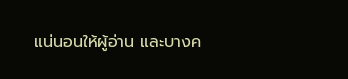แน่นอนให้ผู้อ่าน และบางค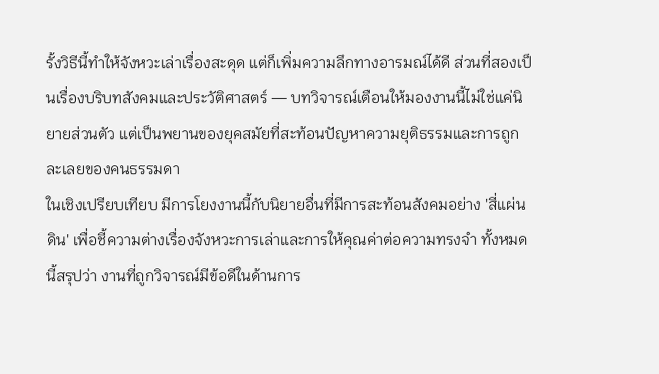รั้งวิธีนี้ทำให้จังหวะเล่าเรื่องสะดุด แต่ก็เพิ่มความลึกทางอารมณ์ได้ดี ส่วนที่สองเป็นเรื่องบริบทสังคมและประวัติศาสตร์ — บทวิจารณ์เตือนให้มองงานนี้ไม่ใช่แค่นิยายส่วนตัว แต่เป็นพยานของยุคสมัยที่สะท้อนปัญหาความยุติธรรมและการถูกละเลยของคนธรรมดา
ในเชิงเปรียบเทียบ มีการโยงงานนี้กับนิยายอื่นที่มีการสะท้อนสังคมอย่าง 'สี่แผ่นดิน' เพื่อชี้ความต่างเรื่องจังหวะการเล่าและการให้คุณค่าต่อความทรงจำ ทั้งหมดนี้สรุปว่า งานที่ถูกวิจารณ์มีข้อดีในด้านการ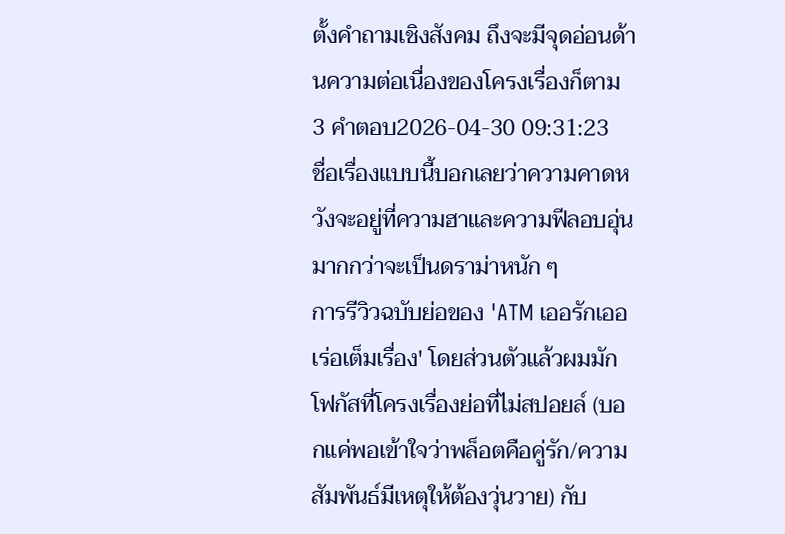ตั้งคำถามเชิงสังคม ถึงจะมีจุดอ่อนด้านความต่อเนื่องของโครงเรื่องก็ตาม
3 คำตอบ2026-04-30 09:31:23
ชื่อเรื่องแบบนี้บอกเลยว่าความคาดหวังจะอยู่ที่ความฮาและความฟีลอบอุ่น มากกว่าจะเป็นดราม่าหนัก ๆ
การรีวิวฉบับย่อของ 'ATM เออรักเออเร่อเต็มเรื่อง' โดยส่วนตัวแล้วผมมักโฟกัสที่โครงเรื่องย่อที่ไม่สปอยล์ (บอกแค่พอเข้าใจว่าพล็อตคือคู่รัก/ความสัมพันธ์มีเหตุให้ต้องวุ่นวาย) กับ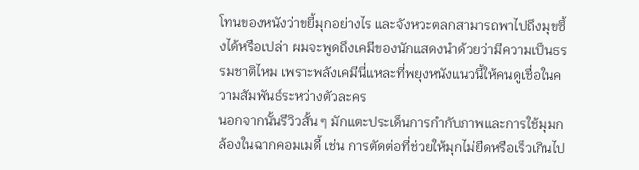โทนของหนังว่าขยี้มุกอย่างไร และจังหวะตลกสามารถพาไปถึงมุขซึ้งได้หรือเปล่า ผมจะพูดถึงเคมีของนักแสดงนำด้วยว่ามีความเป็นธรรมชาติไหม เพราะพลังเคมีนี่แหละที่พยุงหนังแนวนี้ให้คนดูเชื่อในความสัมพันธ์ระหว่างตัวละคร
นอกจากนั้นรีวิวสั้น ๆ มักแตะประเด็นการกำกับภาพและการใช้มุมกล้องในฉากคอมเมดี้ เช่น การตัดต่อที่ช่วยให้มุกไม่ยืดหรือเร็วเกินไป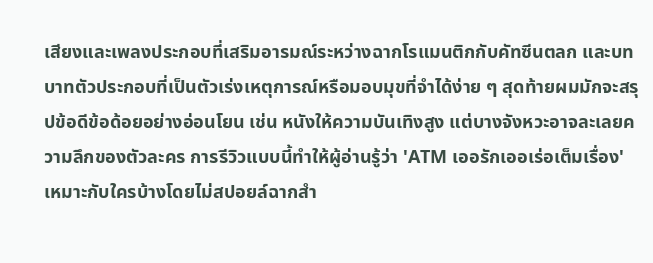เสียงและเพลงประกอบที่เสริมอารมณ์ระหว่างฉากโรแมนติกกับคัทซีนตลก และบทบาทตัวประกอบที่เป็นตัวเร่งเหตุการณ์หรือมอบมุขที่จำได้ง่าย ๆ สุดท้ายผมมักจะสรุปข้อดีข้อด้อยอย่างอ่อนโยน เช่น หนังให้ความบันเทิงสูง แต่บางจังหวะอาจละเลยความลึกของตัวละคร การรีวิวแบบนี้ทำให้ผู้อ่านรู้ว่า 'ATM เออรักเออเร่อเต็มเรื่อง' เหมาะกับใครบ้างโดยไม่สปอยล์ฉากสำ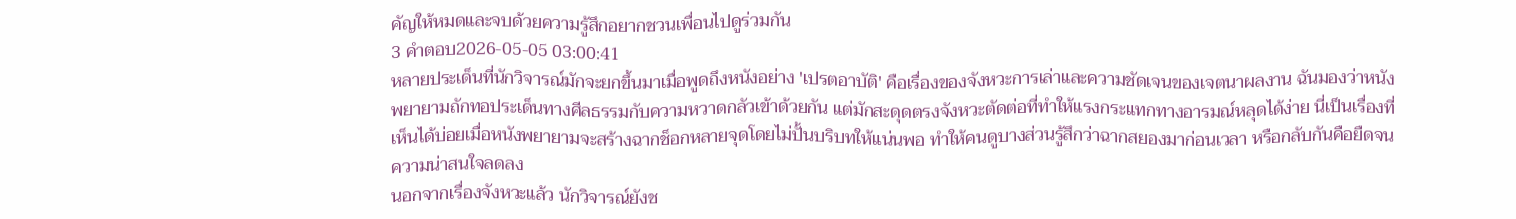คัญให้หมดและจบด้วยความรู้สึกอยากชวนเพื่อนไปดูร่วมกัน
3 คำตอบ2026-05-05 03:00:41
หลายประเด็นที่นักวิจารณ์มักจะยกขึ้นมาเมื่อพูดถึงหนังอย่าง 'เปรตอาบัติ' คือเรื่องของจังหวะการเล่าและความชัดเจนของเจตนาผลงาน ฉันมองว่าหนังพยายามถักทอประเด็นทางศีลธรรมกับความหวาดกลัวเข้าด้วยกัน แต่มักสะดุดตรงจังหวะตัดต่อที่ทำให้แรงกระแทกทางอารมณ์หลุดได้ง่าย นี่เป็นเรื่องที่เห็นได้บ่อยเมื่อหนังพยายามจะสร้างฉากช็อกหลายจุดโดยไม่ปั้นบริบทให้แน่นพอ ทำให้คนดูบางส่วนรู้สึกว่าฉากสยองมาก่อนเวลา หรือกลับกันคือยืดจนความน่าสนใจลดลง
นอกจากเรื่องจังหวะแล้ว นักวิจารณ์ยังช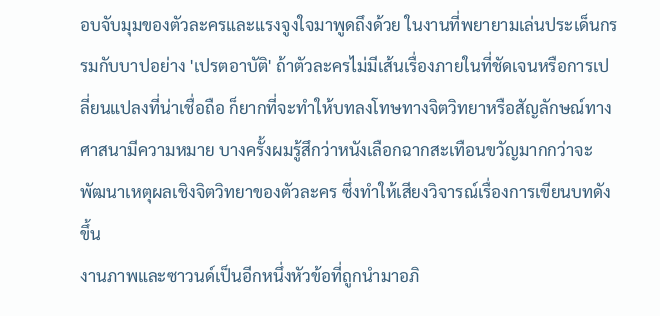อบจับมุมของตัวละครและแรงจูงใจมาพูดถึงด้วย ในงานที่พยายามเล่นประเด็นกรรมกับบาปอย่าง 'เปรตอาบัติ' ถ้าตัวละครไม่มีเส้นเรื่องภายในที่ชัดเจนหรือการเปลี่ยนแปลงที่น่าเชื่อถือ ก็ยากที่จะทำให้บทลงโทษทางจิตวิทยาหรือสัญลักษณ์ทางศาสนามีความหมาย บางครั้งผมรู้สึกว่าหนังเลือกฉากสะเทือนขวัญมากกว่าจะพัฒนาเหตุผลเชิงจิตวิทยาของตัวละคร ซึ่งทำให้เสียงวิจารณ์เรื่องการเขียนบทดังขึ้น
งานภาพและซาวนด์เป็นอีกหนึ่งหัวข้อที่ถูกนำมาอภิ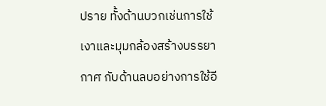ปราย ทั้งด้านบวกเช่นการใช้เงาและมุมกล้องสร้างบรรยากาศ กับด้านลบอย่างการใช้อี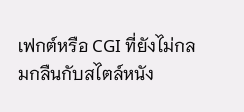เฟกต์หรือ CGI ที่ยังไม่กลมกลืนกับสไตล์หนัง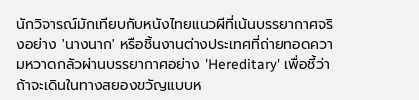นักวิจารณ์มักเทียบกับหนังไทยแนวผีที่เน้นบรรยากาศจริงอย่าง 'นางนาก' หรือชิ้นงานต่างประเทศที่ถ่ายทอดความหวาดกลัวผ่านบรรยากาศอย่าง 'Hereditary' เพื่อชี้ว่าถ้าจะเดินในทางสยองขวัญแบบห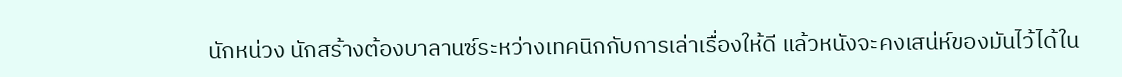นักหน่วง นักสร้างต้องบาลานซ์ระหว่างเทคนิกกับการเล่าเรื่องให้ดี แล้วหนังจะคงเสน่ห์ของมันไว้ได้ใน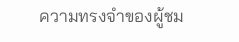ความทรงจำของผู้ชม